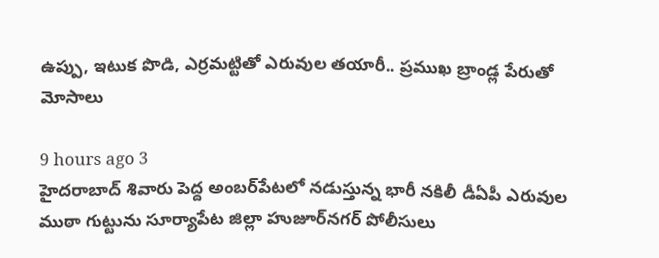ఉప్పు, ఇటుక పొడి, ఎర్రమట్టితో ఎరువుల తయారీ.. ప్రముఖ బ్రాండ్ల పేరుతో మోసాలు

9 hours ago 3
హైదరాబాద్ శివారు పెద్ద అంబర్‌పేటలో నడుస్తున్న భారీ నకిలీ డీఏపీ ఎరువుల ముఠా గుట్టును సూర్యాపేట జిల్లా హుజూర్‌నగర్ పోలీసులు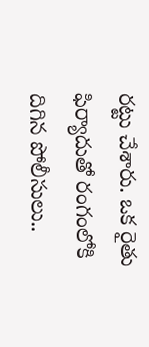రట్టు చేశారు. ఒక రైతు ఫిర్యాదుతో రంగంలోకి దిగిన పోలీసులు..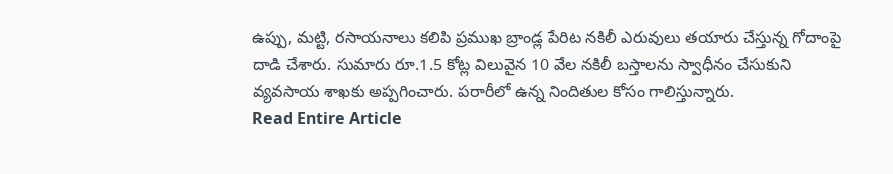ఉప్పు, మట్టి, రసాయనాలు కలిపి ప్రముఖ బ్రాండ్ల పేరిట నకిలీ ఎరువులు తయారు చేస్తున్న గోదాంపై దాడి చేశారు. సుమారు రూ.1.5 కోట్ల విలువైన 10 వేల నకిలీ బస్తాలను స్వాధీనం చేసుకుని వ్యవసాయ శాఖకు అప్పగించారు. పరారీలో ఉన్న నిందితుల కోసం గాలిస్తున్నారు.
Read Entire Article